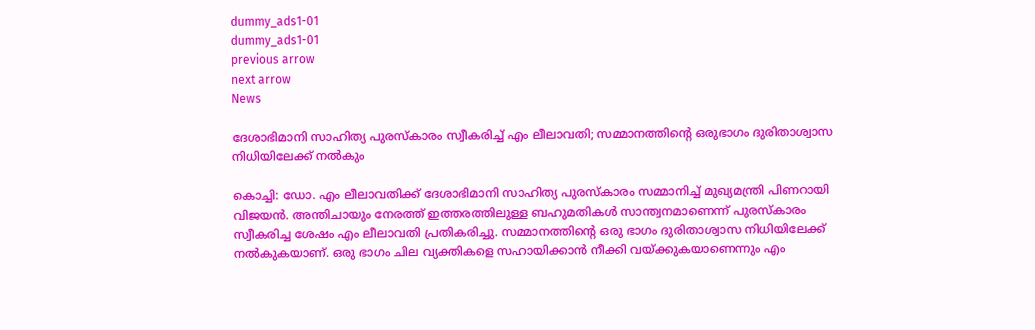dummy_ads1-01
dummy_ads1-01
previous arrow
next arrow
News

ദേശാഭിമാനി സാഹിത്യ പുരസ്‌കാരം സ്വീകരിച്ച് എം ലീലാവതി; സമ്മാനത്തിന്റെ ഒരുഭാഗം ദുരിതാശ്വാസ നിധിയിലേക്ക് നല്‍കും

കൊച്ചി: ഡോ. എം ലീലാവതിക്ക് ദേശാഭിമാനി സാഹിത്യ പുരസ്‌കാരം സമ്മാനിച്ച് മുഖ്യമന്ത്രി പിണറായി വിജയന്‍. അന്തിചായും നേരത്ത് ഇത്തരത്തിലുള്ള ബഹുമതികള്‍ സാന്ത്വനമാണെന്ന് പുരസ്‌കാരം സ്വീകരിച്ച ശേഷം എം ലീലാവതി പ്രതികരിച്ചു. സമ്മാനത്തിന്റെ ഒരു ഭാഗം ദുരിതാശ്വാസ നിധിയിലേക്ക് നല്‍കുകയാണ്. ഒരു ഭാഗം ചില വ്യക്തികളെ സഹായിക്കാന്‍ നീക്കി വയ്ക്കുകയാണെന്നും എം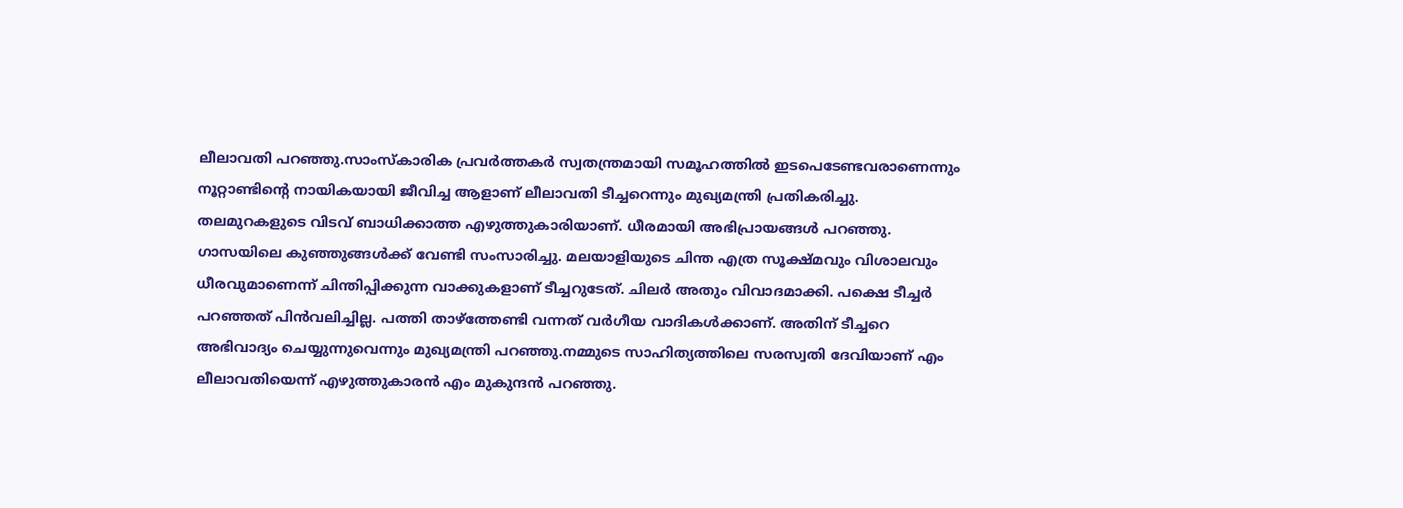ലീലാവതി പറഞ്ഞു.സാംസ്‌കാരിക പ്രവര്‍ത്തകര്‍ സ്വതന്ത്രമായി സമൂഹത്തില്‍ ഇടപെടേണ്ടവരാണെന്നും നൂറ്റാണ്ടിന്റെ നായികയായി ജീവിച്ച ആളാണ് ലീലാവതി ടീച്ചറെന്നും മുഖ്യമന്ത്രി പ്രതികരിച്ചു. തലമുറകളുടെ വിടവ് ബാധിക്കാത്ത എഴുത്തുകാരിയാണ്. ധീരമായി അഭിപ്രായങ്ങള്‍ പറഞ്ഞു. ഗാസയിലെ കുഞ്ഞുങ്ങള്‍ക്ക് വേണ്ടി സംസാരിച്ചു. മലയാളിയുടെ ചിന്ത എത്ര സൂക്ഷ്മവും വിശാലവും ധീരവുമാണെന്ന് ചിന്തിപ്പിക്കുന്ന വാക്കുകളാണ് ടീച്ചറുടേത്. ചിലര്‍ അതും വിവാദമാക്കി. പക്ഷെ ടീച്ചര്‍ പറഞ്ഞത് പിന്‍വലിച്ചില്ല. പത്തി താഴ്‌ത്തേണ്ടി വന്നത് വര്‍ഗീയ വാദികള്‍ക്കാണ്. അതിന് ടീച്ചറെ അഭിവാദ്യം ചെയ്യുന്നുവെന്നും മുഖ്യമന്ത്രി പറഞ്ഞു.നമ്മുടെ സാഹിത്യത്തിലെ സരസ്വതി ദേവിയാണ് എം ലീലാവതിയെന്ന് എഴുത്തുകാരന്‍ എം മുകുന്ദന്‍ പറഞ്ഞു.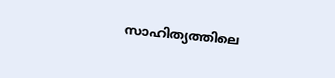സാഹിത്യത്തിലെ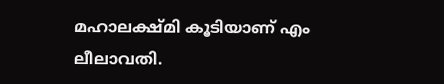മഹാലക്ഷ്മി കൂടിയാണ് എം ലീലാവതി.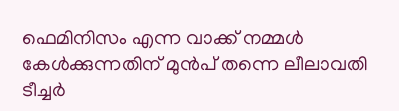ഫെമിനിസം എന്ന വാക്ക് നമ്മള്‍ കേള്‍ക്കുന്നതിന് മുന്‍പ് തന്നെ ലീലാവതി ടീച്ചര്‍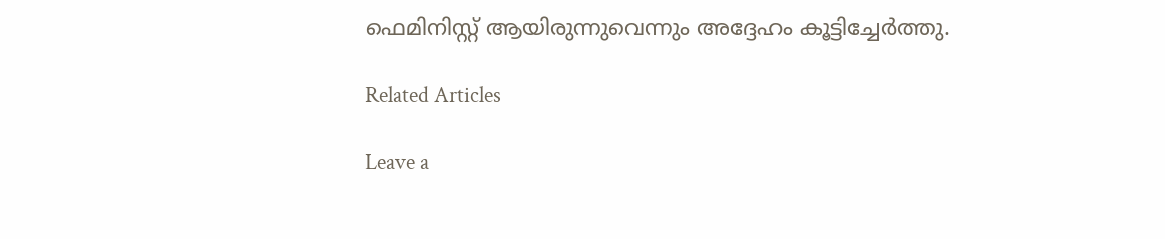ഫെമിനിസ്റ്റ് ആയിരുന്നുവെന്നും അദ്ദേഹം കൂട്ടിച്ചേര്‍ത്തു.

Related Articles

Leave a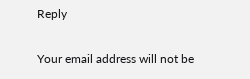Reply

Your email address will not be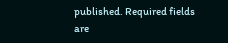published. Required fields are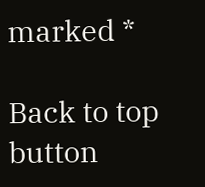marked *

Back to top button